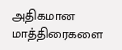அதிகமான மாத்திரைகளை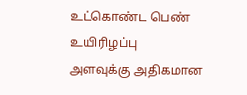உட்கொண்ட பெண் உயிரிழப்பு
அளவுக்கு அதிகமான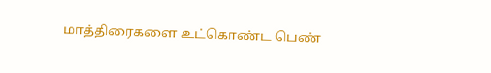மாத்திரைகளை உட்கொண்ட பெண்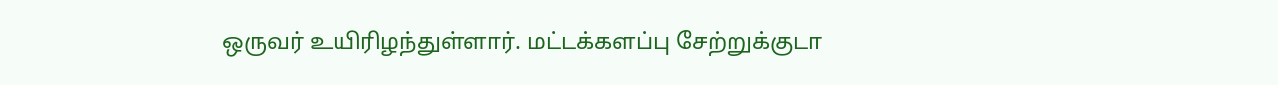ஒருவர் உயிரிழந்துள்ளார். மட்டக்களப்பு சேற்றுக்குடா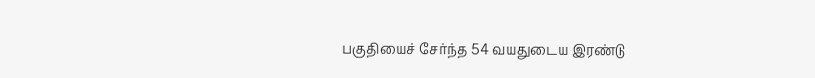பகுதியைச் சேர்ந்த 54 வயதுடைய இரண்டு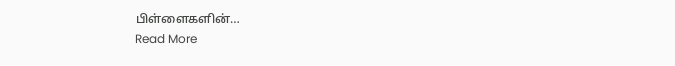பிள்ளைகளின்…
Read More